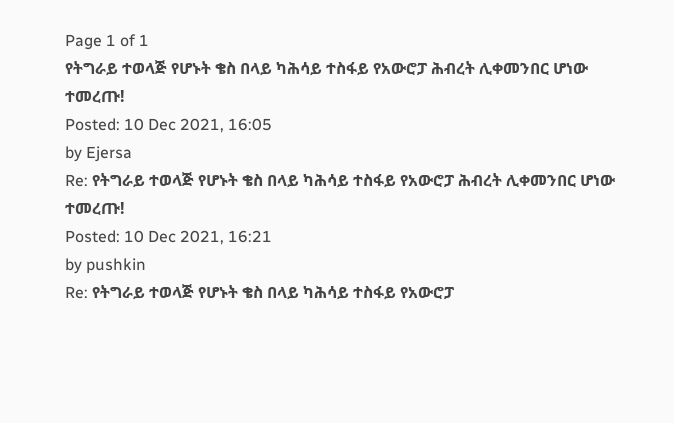Page 1 of 1
የትግራይ ተወላጅ የሆኑት ቄስ በላይ ካሕሳይ ተስፋይ የአውሮፓ ሕብረት ሊቀመንበር ሆነው ተመረጡ!
Posted: 10 Dec 2021, 16:05
by Ejersa
Re: የትግራይ ተወላጅ የሆኑት ቄስ በላይ ካሕሳይ ተስፋይ የአውሮፓ ሕብረት ሊቀመንበር ሆነው ተመረጡ!
Posted: 10 Dec 2021, 16:21
by pushkin
Re: የትግራይ ተወላጅ የሆኑት ቄስ በላይ ካሕሳይ ተስፋይ የአውሮፓ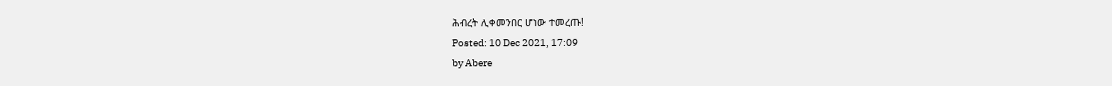ሕብረት ሊቀመንበር ሆነው ተመረጡ!
Posted: 10 Dec 2021, 17:09
by Abere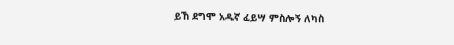ይኸ ደግሞ አዱኛ ፈይሣ ምስሎኝ ለካስ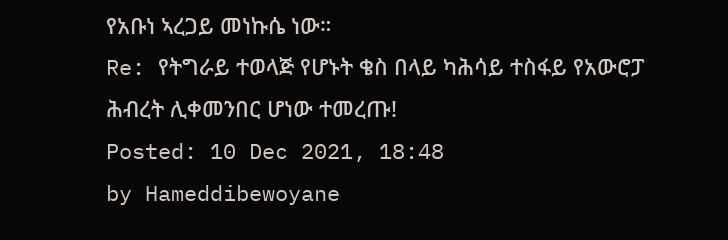የአቡነ ኣረጋይ መነኩሴ ነው።
Re: የትግራይ ተወላጅ የሆኑት ቄስ በላይ ካሕሳይ ተስፋይ የአውሮፓ ሕብረት ሊቀመንበር ሆነው ተመረጡ!
Posted: 10 Dec 2021, 18:48
by Hameddibewoyane